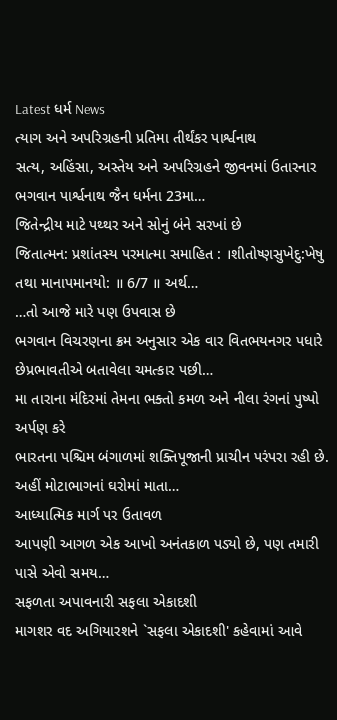Latest ધર્મ News
ત્યાગ અને અપરિગ્રહની પ્રતિમા તીર્થંકર પાર્શ્વનાથ
સત્ય, અહિંસા, અસ્તેય અને અપરિગ્રહને જીવનમાં ઉતારનાર ભગવાન પાર્શ્વનાથ જૈન ધર્મના 23મા…
જિતેન્દ્રીય માટે પથ્થર અને સોનું બંને સરખાં છે
જિતાત્મન: પ્રશાંતસ્ય પરમાત્મા સમાહિત : ।શીતોષ્ણસુખેદુ:ખેષુ તથા માનાપમાનયો: ॥ 6/7 ॥ અર્થ…
…તો આજે મારે પણ ઉપવાસ છે
ભગવાન વિચરણના ક્રમ અનુસાર એક વાર વિતભયનગર પધારે છેપ્રભાવતીએ બતાવેલા ચમત્કાર પછી…
મા તારાના મંદિરમાં તેમના ભક્તો કમળ અને નીલા રંગનાં પુષ્પો અર્પણ કરે
ભારતના પશ્ચિમ બંગાળમાં શક્તિપૂજાની પ્રાચીન પરંપરા રહી છે. અહીં મોટાભાગનાં ઘરોમાં માતા…
આધ્યાત્મિક માર્ગ પર ઉતાવળ
આપણી આગળ એક આખો અનંતકાળ પડ્યો છે, પણ તમારી પાસે એવો સમય…
સફળતા અપાવનારી સફલા એકાદશી
માગશર વદ અગિયારશને `સફલા એકાદશી' કહેવામાં આવે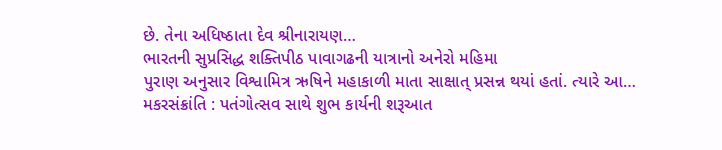છે. તેના અધિષ્ઠાતા દેવ શ્રીનારાયણ…
ભારતની સુપ્રસિદ્ધ શક્તિપીઠ પાવાગઢની યાત્રાનો અનેરો મહિમા
પુરાણ અનુસાર વિશ્વામિત્ર ઋષિને મહાકાળી માતા સાક્ષાત્ પ્રસન્ન થયાં હતાં. ત્યારે આ…
મકરસંક્રાંતિ : પતંગોત્સવ સાથે શુભ કાર્યની શરૂઆત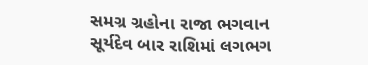સમગ્ર ગ્રહોના રાજા ભગવાન સૂર્યદેવ બાર રાશિમાં લગભગ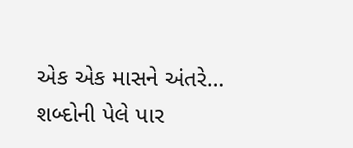એક એક માસને અંતરે…
શબ્દોની પેલે પાર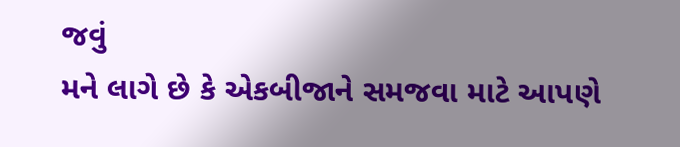જવું
મને લાગે છે કે એકબીજાને સમજવા માટે આપણે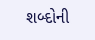શબ્દોની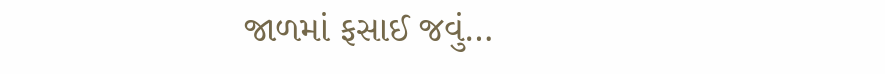જાળમાં ફસાઈ જવું…